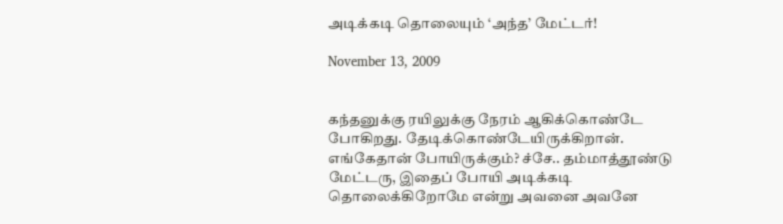அடிக்கடி தொலையும் ‘அந்த’ மேட்டர்!

November 13, 2009


கந்தனுக்கு ரயிலுக்கு நேரம் ஆகிக்கொண்டே போகிறது. தேடிக்கொண்டேயிருக்கிறான். எங்கேதான் போயிருக்கும்? ச்சே.. தம்மாத்தூண்டு மேட்டரு, இதைப் போயி அடிக்கடி தொலைக்கிறோமே என்று அவனை அவனே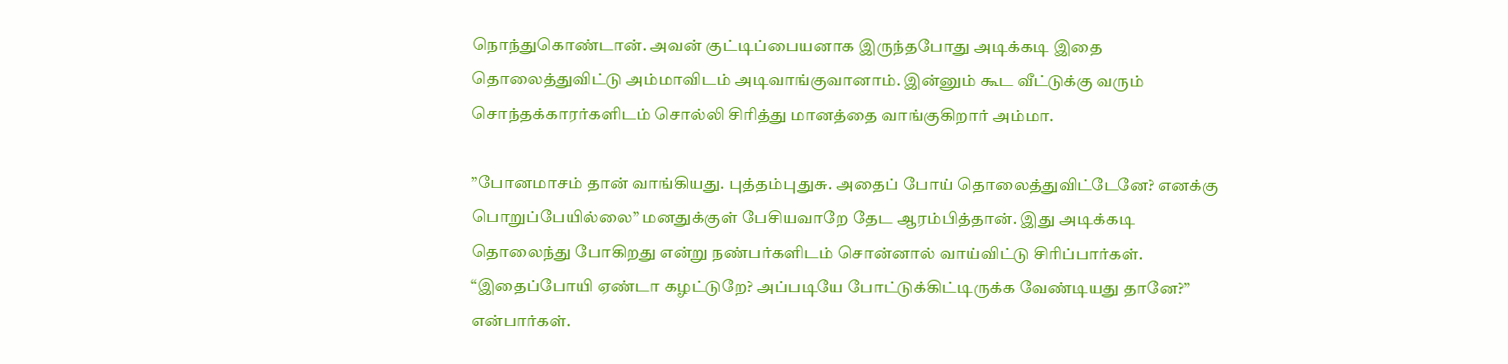நொந்துகொண்டான். அவன் குட்டிப்பையனாக இருந்தபோது அடிக்கடி இதை தொலைத்துவிட்டு அம்மாவிடம் அடிவாங்குவானாம். இன்னும் கூட வீட்டுக்கு வரும் சொந்தக்காரர்களிடம் சொல்லி சிரித்து மானத்தை வாங்குகிறார் அம்மா.

”போனமாசம் தான் வாங்கியது. புத்தம்புதுசு. அதைப் போய் தொலைத்துவிட்டேனே? எனக்கு பொறுப்பேயில்லை” மனதுக்குள் பேசியவாறே தேட ஆரம்பித்தான். இது அடிக்கடி தொலைந்து போகிறது என்று நண்பர்களிடம் சொன்னால் வாய்விட்டு சிரிப்பார்கள். “இதைப்போயி ஏண்டா கழட்டுறே? அப்படியே போட்டுக்கிட்டிருக்க வேண்டியது தானே?” என்பார்கள்.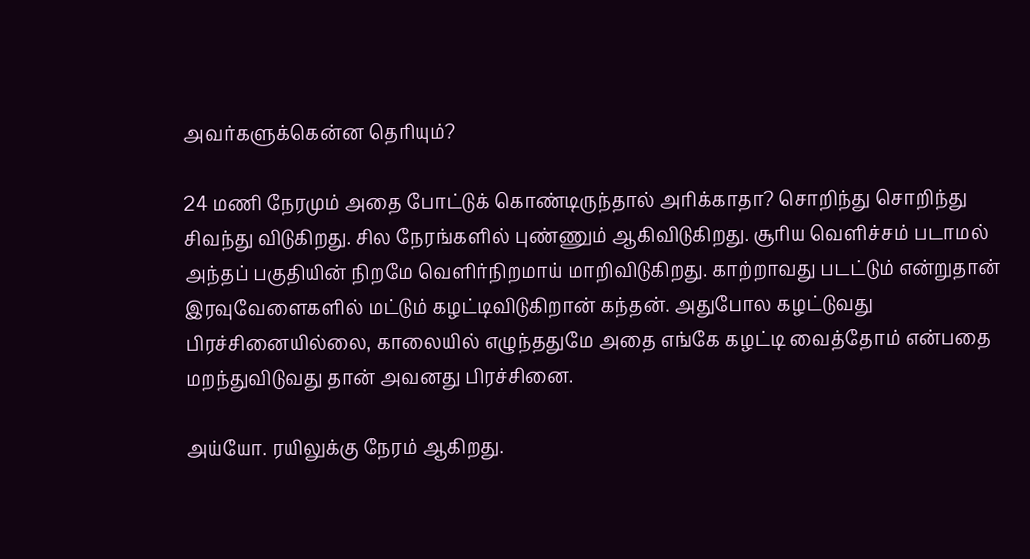அவர்களுக்கென்ன தெரியும்?

24 மணி நேரமும் அதை போட்டுக் கொண்டிருந்தால் அரிக்காதா? சொறிந்து சொறிந்து சிவந்து விடுகிறது. சில நேரங்களில் புண்ணும் ஆகிவிடுகிறது. சூரிய வெளிச்சம் படாமல் அந்தப் பகுதியின் நிறமே வெளிர்நிறமாய் மாறிவிடுகிறது. காற்றாவது படட்டும் என்றுதான் இரவுவேளைகளில் மட்டும் கழட்டிவிடுகிறான் கந்தன். அதுபோல கழட்டுவது பிரச்சினையில்லை, காலையில் எழுந்ததுமே அதை எங்கே கழட்டி வைத்தோம் என்பதை மறந்துவிடுவது தான் அவனது பிரச்சினை.

அய்யோ. ரயிலுக்கு நேரம் ஆகிறது.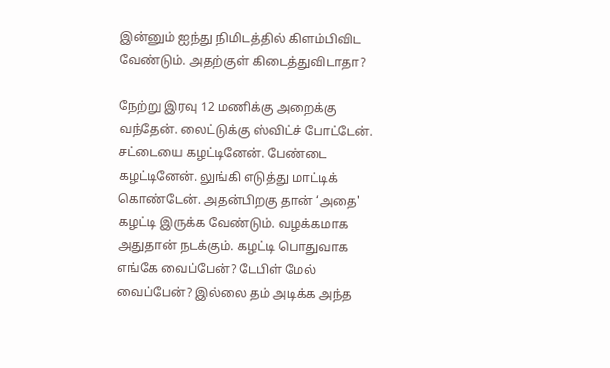இன்னும் ஐந்து நிமிடத்தில் கிளம்பிவிட வேண்டும். அதற்குள் கிடைத்துவிடாதா?

நேற்று இரவு 12 மணிக்கு அறைக்கு வந்தேன். லைட்டுக்கு ஸ்விட்ச் போட்டேன். சட்டையை கழட்டினேன். பேண்டை கழட்டினேன். லுங்கி எடுத்து மாட்டிக் கொண்டேன். அதன்பிறகு தான் ‘அதை' கழட்டி இருக்க வேண்டும். வழக்கமாக அதுதான் நடக்கும். கழட்டி பொதுவாக எங்கே வைப்பேன்? டேபிள் மேல் வைப்பேன்? இல்லை தம் அடிக்க அந்த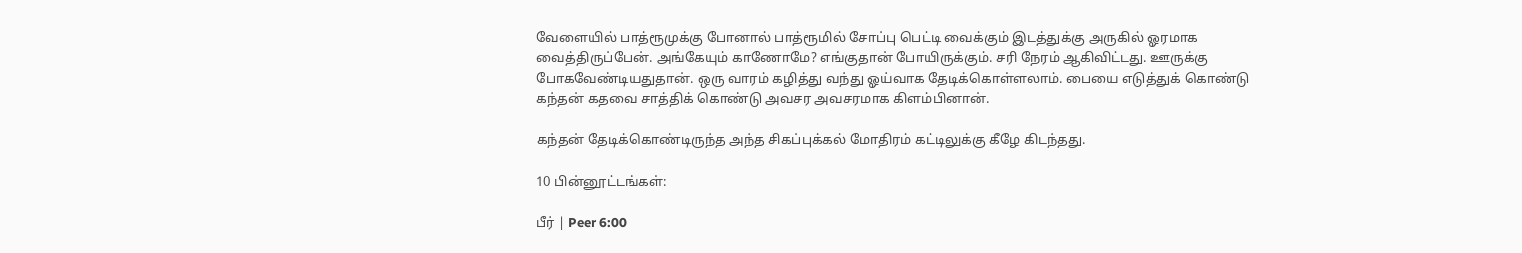வேளையில் பாத்ரூமுக்கு போனால் பாத்ரூமில் சோப்பு பெட்டி வைக்கும் இடத்துக்கு அருகில் ஓரமாக வைத்திருப்பேன். அங்கேயும் காணோமே? எங்குதான் போயிருக்கும். சரி நேரம் ஆகிவிட்டது. ஊருக்கு போகவேண்டியதுதான். ஒரு வாரம் கழித்து வந்து ஓய்வாக தேடிக்கொள்ளலாம். பையை எடுத்துக் கொண்டு கந்தன் கதவை சாத்திக் கொண்டு அவசர அவசரமாக கிளம்பினான்.

கந்தன் தேடிக்கொண்டிருந்த அந்த சிகப்புக்கல் மோதிரம் கட்டிலுக்கு கீழே கிடந்தது.

10 பின்னூட்டங்கள்:

பீர் | Peer 6:00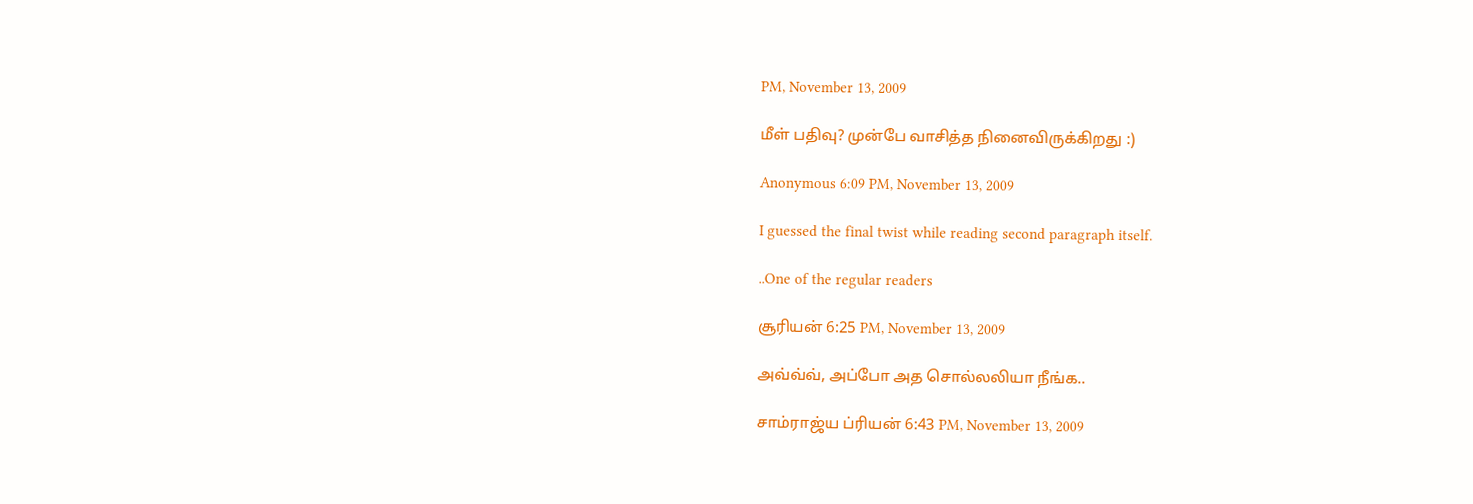PM, November 13, 2009

மீள் பதிவு? முன்பே வாசித்த நினைவிருக்கிறது :)

Anonymous 6:09 PM, November 13, 2009

I guessed the final twist while reading second paragraph itself.

..One of the regular readers

சூரியன் 6:25 PM, November 13, 2009

அவ்வ்வ், அப்போ அத சொல்லலியா நீங்க..

சாம்ராஜ்ய ப்ரியன் 6:43 PM, November 13, 2009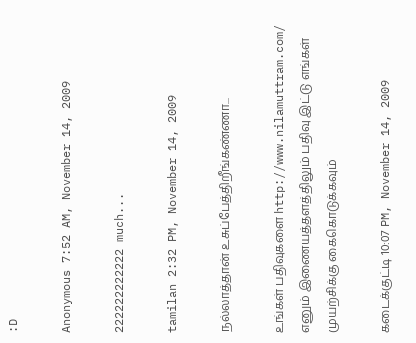:D

Anonymous 7:52 AM, November 14, 2009

222222222222 much...

tamilan 2:32 PM, November 14, 2009

நல்லாத்தான் உசுப்பேத்திறீங்கண்ணா...

உங்கள் பதிவுகளை http://www.nilamuttram.com/ எனும் இணையத்தளத்திலும் பதிவு இட்டு எங்கள் முயற்சிக்கு கைகொடுக்கவும்

கடைக்குட்டி 10:07 PM, November 14, 2009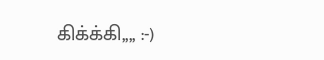கிக்க்கி,,,, :-)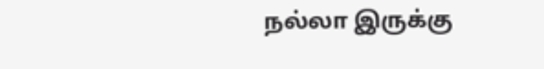நல்லா இருக்கு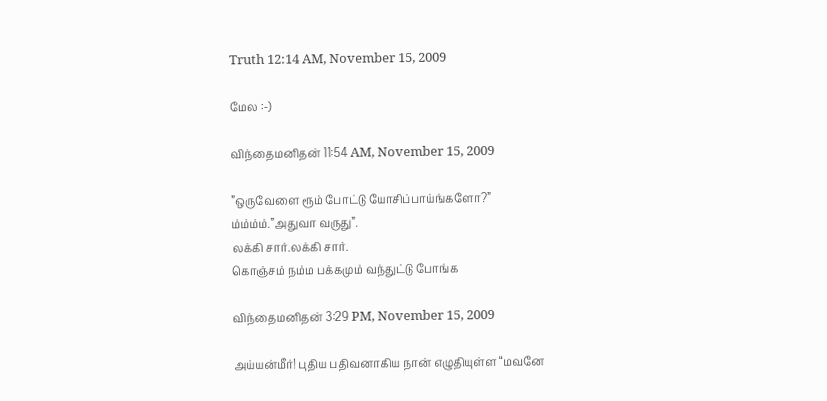Truth 12:14 AM, November 15, 2009

மேல :-)

விந்தைமனிதன் 11:54 AM, November 15, 2009

”ஒருவேளை ரூம் போட்டு யோசிப்பாய்ங்களோ?”
ம்ம்ம்ம்.”அதுவா வருது”.
லக்கி சார்.லக்கி சார்.
கொஞ்சம் நம்ம பக்கமும் வந்துட்டு போங்க

விந்தைமனிதன் 3:29 PM, November 15, 2009

அய்யன்மீர்! புதிய பதிவனாகிய நான் எழுதியுள்ள “மவனே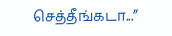செத்தீங்கடா...”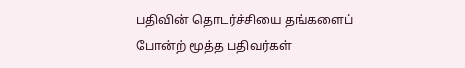பதிவின் தொடர்ச்சியை தங்களைப் போன்ற் மூத்த பதிவர்கள்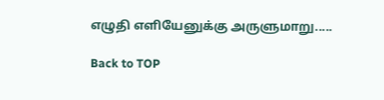எழுதி எளியேனுக்கு அருளுமாறு.....

Back to TOP